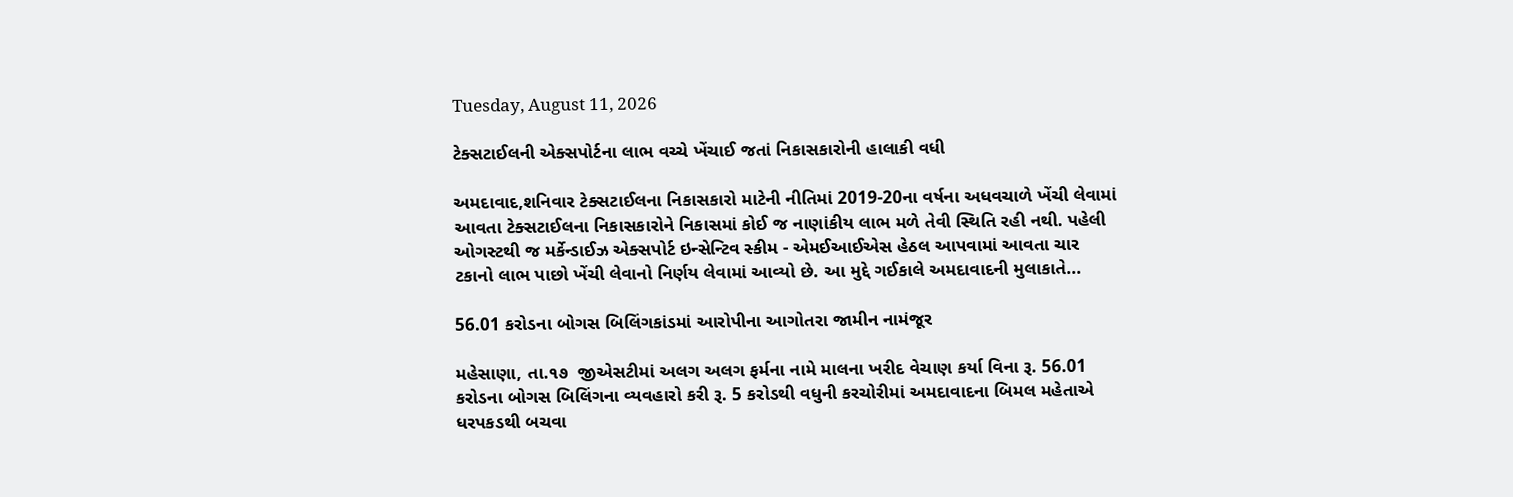Tuesday, August 11, 2026

ટેક્સટાઈલની એક્સપોર્ટના લાભ વચ્ચે ખેંચાઈ જતાં નિકાસકારોની હાલાકી વધી

અમદાવાદ,શનિવાર ટેક્સટાઈલના નિકાસકારો માટેની નીતિમાં 2019-20ના વર્ષના અધવચાળે ખેંચી લેવામાં આવતા ટેક્સટાઈલના નિકાસકારોને નિકાસમાં કોઈ જ નાણાંકીય લાભ મળે તેવી સ્થિતિ રહી નથી. પહેલી ઓગસ્ટથી જ મર્કેન્ડાઈઝ એક્સપોર્ટ ઇન્સેન્ટિવ સ્કીમ - એમઈઆઈએસ હેઠલ આપવામાં આવતા ચાર ટકાનો લાભ પાછો ખેંચી લેવાનો નિર્ણય લેવામાં આવ્યો છે. આ મુદ્દે ગઈકાલે અમદાવાદની મુલાકાતે...

56.01 કરોડના બોગસ બિલિંગકાંડમાં આરોપીના આગોતરા જામીન નામંજૂર

મહેસાણા, તા.૧૭  જીએસટીમાં અલગ અલગ ફર્મના નામે માલના ખરીદ વેચાણ કર્યા વિના રૂ. 56.01 કરોડના બોગસ બિલિંગના વ્યવહારો કરી રૂ. 5 કરોડથી વધુની કરચોરીમાં અમદાવાદના બિમલ મહેતાએ ધરપકડથી બચવા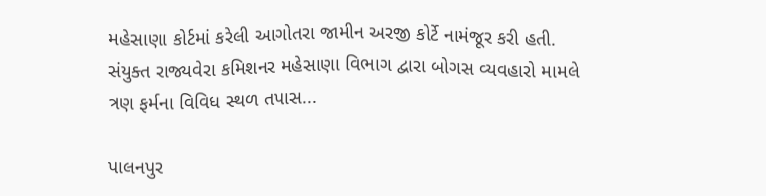મહેસાણા કોર્ટમાં કરેલી આગોતરા જામીન અરજી કોર્ટે નામંજૂર કરી હતી. સંયુક્ત રાજ્યવેરા કમિશનર મહેસાણા વિભાગ દ્વારા બોગસ વ્યવહારો મામલે ત્રણ ફર્મના વિવિધ સ્થળ તપાસ...

પાલનપુર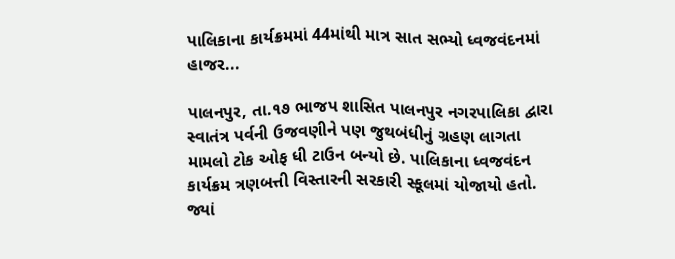પાલિકાના કાર્યક્રમમાં 44માંથી માત્ર સાત સભ્યો ધ્વજવંદનમાં હાજર...

પાલનપુર, તા.૧૭ ભાજપ શાસિત પાલનપુર નગરપાલિકા દ્વારા સ્વાતંત્ર પર્વની ઉજવણીને પણ જુથબંધીનું ગ્રહણ લાગતા મામલો ટોક ઓફ ધી ટાઉન બન્યો છે. પાલિકાના ધ્વજવંદન કાર્યક્રમ ત્રણબત્તી વિસ્તારની સરકારી સ્કૂલમાં યોજાયો હતો. જ્યાં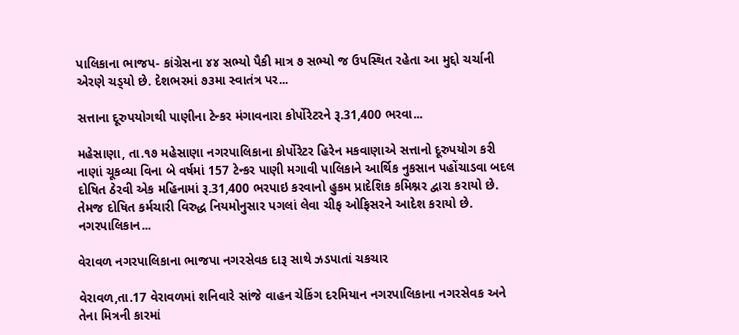પાલિકાના ભાજપ- કાંગ્રેસના ૪૪ સભ્યો પૈકી માત્ર ૭ સભ્યો જ ઉપસ્થિત રહેતા આ મુદ્દો ચર્ચાની એરણે ચડ્‌યો છે. દેશભરમાં ૭૩મા સ્વાતંત્ર પર...

સત્તાના દૂરુપયોગથી પાણીના ટેન્કર મંગાવનારા કોર્પોરેટરને રૂ.31,400 ભરવા...

મહેસાણા, તા.૧૭ મહેસાણા નગરપાલિકાના કોર્પોરેટર હિરેન મકવાણાએ સત્તાનો દૂરુપયોગ કરી નાણાં ચૂકવ્યા વિના બે વર્ષમાં 157 ટેન્કર પાણી મગાવી પાલિકાને આર્થિક નુકસાન પહોંચાડવા બદલ દોષિત ઠેરવી એક મહિનામાં રૂ.31,400 ભરપાઇ કરવાનો હુકમ પ્રાદેશિક કમિશ્નર દ્વારા કરાયો છે. તેમજ દોષિત કર્મચારી વિરુદ્ધ નિયમોનુસાર પગલાં લેવા ચીફ ઓફિસરને આદેશ કરાયો છે. નગરપાલિકાન...

વેરાવળ નગરપાલિકાના ભાજપા નગરસેવક દારૂ સાથે ઝડપાતાં ચકચાર

વેરાવળ,તા.17 વેરાવળમાં શનિવારે સાંજે વાહન ચેકિંગ દરમિયાન નગરપાલિકાના નગરસેવક અને તેના મિત્રની કારમાં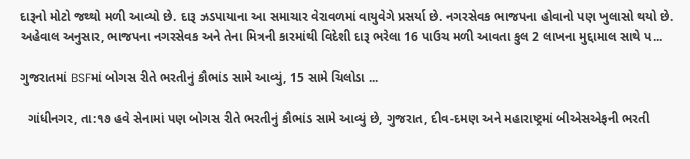દારૂનો મોટો જથ્થો મળી આવ્યો છે. દારૂ ઝડપાયાના આ સમાચાર વેરાવળમાં વાયુવેગે પ્રસર્યા છે. નગરસેવક ભાજપના હોવાનો પણ ખુલાસો થયો છે. અહેવાલ અનુસાર, ભાજપના નગરસેવક અને તેના મિત્રની કારમાંથી વિદેશી દારૂ ભરેલા 16 પાઉચ મળી આવતા કુલ 2 લાખના મુદ્દામાલ સાથે પ...

ગુજરાતમાં BSFમાં બોગસ રીતે ભરતીનું કૌભાંડ સામે આવ્યું, 15 સામે ચિલોડા ...

  ગાંધીનગર, તા:૧૭ હવે સેનામાં પણ બોગસ રીતે ભરતીનું કૌભાંડ સામે આવ્યું છે, ગુજરાત, દીવ-દમણ અને મહારાષ્ટ્રમાં બીએસએફની ભરતી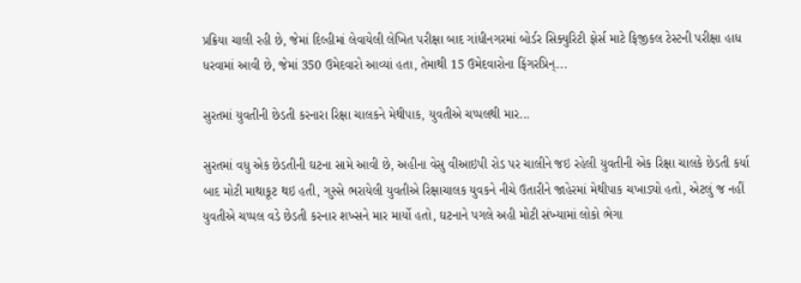પ્રક્રિયા ચાલી રહી છે, જેમાં દિલ્હીમાં લેવાયેલી લેખિત પરીક્ષા બાદ ગાંધીનગરમાં બોર્ડર સિક્યુરિટી ફોર્સ માટે ફિજીકલ ટેસ્ટની પરીક્ષા હાધ ધરવામાં આવી છે, જેમાં 350 ઉમેદવારો આવ્યાં હતા, તેમાથી 15 ઉમેદવારોના ફિંગરપ્રિન્...

સુરતમાં યુવતીની છેડતી કરનારા રિક્ષા ચાલકને મેથીપાક, યુવતીએ ચપ્પલથી માર...

સુરતમાં વધુ એક છેડતીની ઘટના સામે આવી છે, અહીના વેસુ વીઆઇપી રોડ પર ચાલીને જઇ રહેલી યુવતીની એક રિક્ષા ચાલકે છેડતી કર્યા બાદ મોટી માથાકૂટ થઇ હતી, ગુસ્સે ભરાયેલી યુવતીએ રિક્ષાચાલક યુવકને નીચે ઉતારીને જાહેરમાં મેથીપાક ચખાડ્યો હતો, એટલું જ નહીં યુવતીએ ચપ્પલ વડે છેડતી કરનાર શખ્સને માર માર્યો હતો, ઘટનાને પગલે અહી મોટી સંખ્યામાં લોકો ભેગા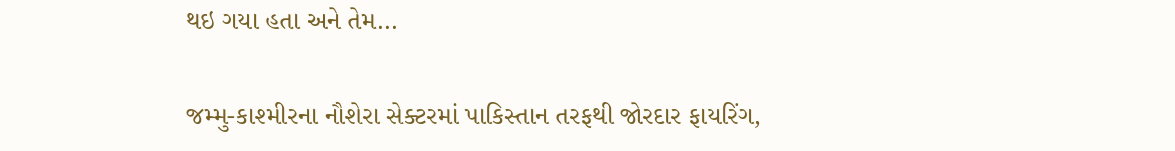થઇ ગયા હતા અને તેમ...

જમ્મુ-કાશ્મીરના નૌશેરા સેક્ટરમાં પાકિસ્તાન તરફથી જોરદાર ફાયરિંગ,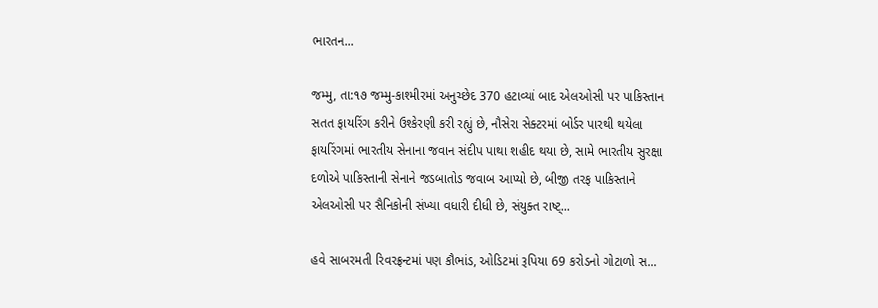ભારતન...

જમ્મુ, તા:૧૭ જમ્મુ-કાશ્મીરમાં અનુચ્છેદ 370 હટાવ્યાં બાદ એલઓસી પર પાકિસ્તાન સતત ફાયરિંગ કરીને ઉશ્કેરણી કરી રહ્યું છે, નૌસેરા સેક્ટરમાં બોર્ડર પારથી થયેલા ફાયરિંગમાં ભારતીય સેનાના જવાન સંદીપ પાથા શહીદ થયા છે, સામે ભારતીય સુરક્ષા દળોએ પાકિસ્તાની સેનાને જડબાતોડ જવાબ આપ્યો છે, બીજી તરફ પાકિસ્તાને એલઓસી પર સૈનિકોની સંખ્યા વધારી દીધી છે, સંયુક્ત રાષ્ટ્...

હવે સાબરમતી રિવરફ્રન્ટમાં પણ કૌભાંડ, ઓડિટમાં રૂપિયા 69 કરોડનો ગોટાળો સ...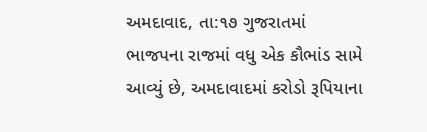અમદાવાદ, તા:૧૭ ગુજરાતમાં ભાજપના રાજમાં વધુ એક કૌભાંડ સામે આવ્યું છે, અમદાવાદમાં કરોડો રૂપિયાના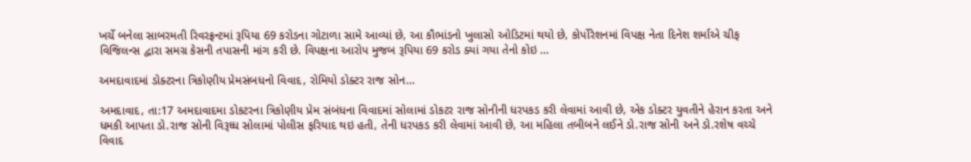ખર્ચે બનેલા સાબરમતી રિવરફ્રન્ટમાં રૂપિયા 69 કરોડના ગોટાળા સામે આવ્યાં છે, આ કૌભાંડનો ખુલાસો ઓડિટમાં થયો છે, કોર્પોરેશનમાં વિપક્ષ નેતા દિનેશ શર્માએ ચીફ વિજિલન્સ દ્વારા સમગ્ર કેસની તપાસની માંગ કરી છે. વિપક્ષના આરોપ મુજબ રૂપિયા 69 કરોડ ક્યાં ગયા તેનો કોઇ ...

અમદાવાદમાં ડોક્ટરના ત્રિકોણીય પ્રેમસંબધનો વિવાદ, રોમિયો ડોક્ટર રાજ સોન...

અમદાવાદ, તા:17 અમદાવાદમા ડોકટરના ત્રિકોણીય પ્રેમ સંબંધના વિવાદમાં સોલામાં ડોકટર રાજ સોનીની ધરપકડ કરી લેવામાં આવી છે, એક ડોક્ટર યુવતીને હેરાન કરતા અને ધમકી આપતા ડો.રાજ સોની વિરૂધ્ધ સોલામાં પોલીસ ફરિયાદ થઇ હતી, તેની ધરપકડ કરી લેવામાં આવી છે, આ મહિલા તબીબને લઈને ડો.રાજ સોની અને ડો.રશેષ વચ્ચે વિવાદ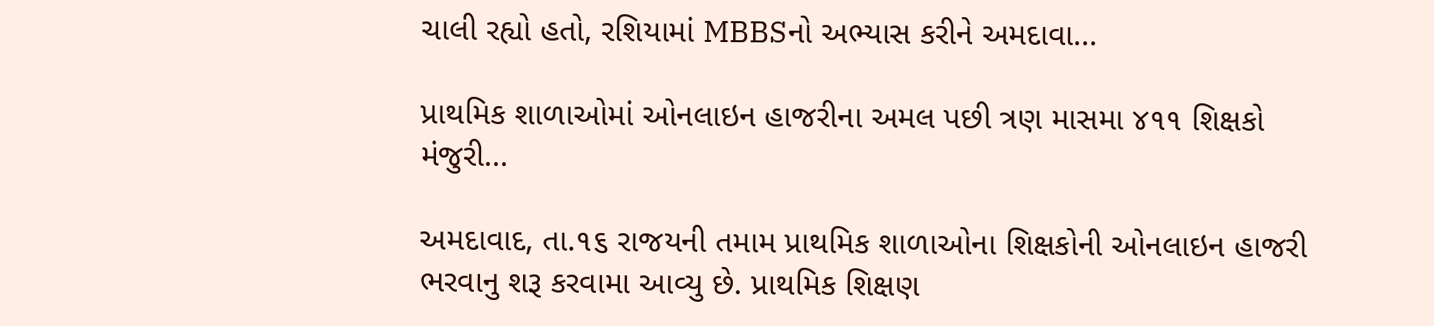ચાલી રહ્યો હતો, રશિયામાં MBBSનો અભ્યાસ કરીને અમદાવા...

પ્રાથમિક શાળાઓમાં ઓનલાઇન હાજરીના અમલ પછી ત્રણ માસમા ૪૧૧ શિક્ષકો મંજુરી...

અમદાવાદ, તા.૧૬ રાજયની તમામ પ્રાથમિક શાળાઓના શિક્ષકોની ઓનલાઇન હાજરી ભરવાનુ શરૂ કરવામા આવ્યુ છે. પ્રાથમિક શિક્ષણ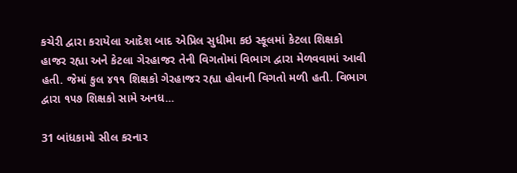કચેરી દ્વારા કરાયેલા આદેશ બાદ એપ્રિલ સુધીમા કઇ સ્કૂલમાં કેટલા શિક્ષકો હાજર રહ્યા અને કેટલા ગેરહાજર તેની વિગતોમાં વિભાગ દ્વારા મેળવવામાં આવી હતી. જેમાં કુલ ૪૧૧ શિક્ષકો ગેરહાજર રહ્યા હોવાની વિગતો મળી હતી. વિભાગ દ્વારા ૧૫૭ શિક્ષકો સામે અનધ...

31 બાંધકામો સીલ કરનાર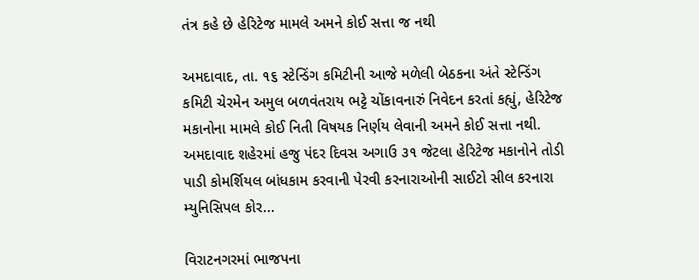તંત્ર કહે છે હેરિટેજ મામલે અમને કોઈ સત્તા જ નથી

અમદાવાદ, તા. ૧૬ સ્ટેન્ડિંગ કમિટીની આજે મળેલી બેઠકના અંતે સ્ટેન્ડિંગ કમિટી ચેરમેન અમુલ બળવંતરાય ભટ્ટે ચોંકાવનારું નિવેદન કરતાં કહ્યું, હેરિટેજ મકાનોના મામલે કોઈ નિતી વિષયક નિર્ણય લેવાની અમને કોઈ સત્તા નથી. અમદાવાદ શહેરમાં હજુ પંદર દિવસ અગાઉ ૩૧ જેટલા હેરિટેજ મકાનોને તોડી પાડી કોમર્શિયલ બાંધકામ કરવાની પેરવી કરનારાઓની સાઈટો સીલ કરનારા મ્યુનિસિપલ કોર...

વિરાટનગરમાં ભાજપના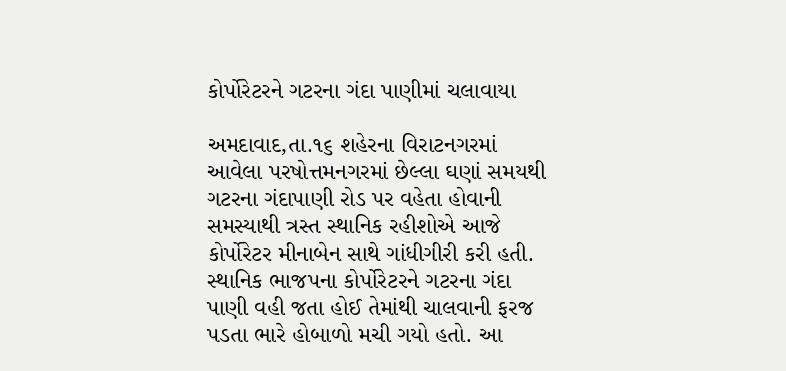કોર્પોરેટરને ગટરના ગંદા પાણીમાં ચલાવાયા

અમદાવાદ,તા.૧૬ શહેરના વિરાટનગરમાં આવેલા પરષોત્તમનગરમાં છેલ્લા ઘણાં સમયથી ગટરના ગંદાપાણી રોડ પર વહેતા હોવાની સમસ્યાથી ત્રસ્ત સ્થાનિક રહીશોએ આજે કોર્પોરેટર મીનાબેન સાથે ગાંધીગીરી કરી હતી. સ્થાનિક ભાજપના કોર્પોરેટરને ગટરના ગંદા પાણી વહી જતા હોઈ તેમાંથી ચાલવાની ફરજ પડતા ભારે હોબાળો મચી ગયો હતો. આ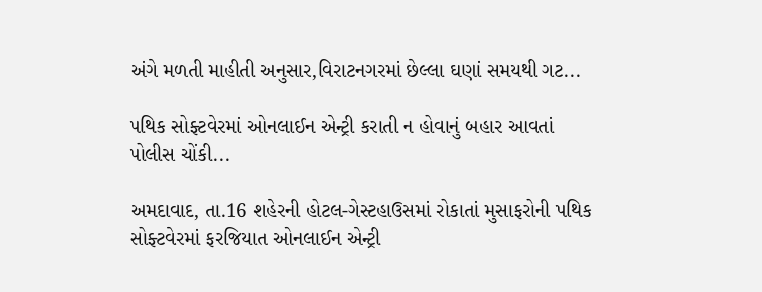અંગે મળતી માહીતી અનુસાર,વિરાટનગરમાં છેલ્લા ઘણાં સમયથી ગટ...

પથિક સોફ્ટવેરમાં ઓનલાઈન એન્ટ્રી કરાતી ન હોવાનું બહાર આવતાં પોલીસ ચોંકી...

અમદાવાદ, તા.16 શહેરની હોટલ-ગેસ્ટહાઉસમાં રોકાતાં મુસાફરોની પથિક સોફ્ટવેરમાં ફરજિયાત ઓનલાઈન એન્ટ્રી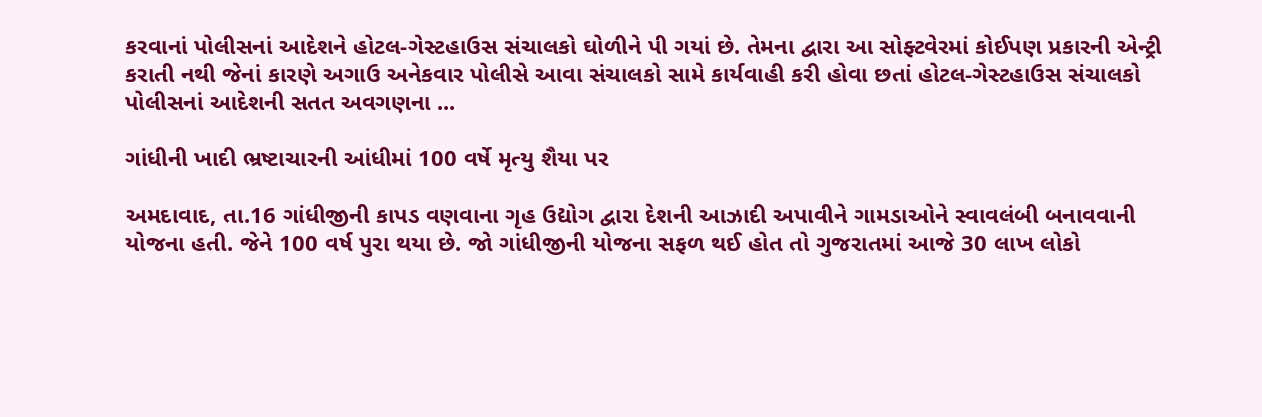કરવાનાં પોલીસનાં આદેશને હોટલ-ગેસ્ટહાઉસ સંચાલકો ઘોળીને પી ગયાં છે. તેમના દ્વારા આ સોફ્ટવેરમાં કોઈપણ પ્રકારની એન્ટ્રી કરાતી નથી જેનાં કારણે અગાઉ અનેકવાર પોલીસે આવા સંચાલકો સામે કાર્યવાહી કરી હોવા છતાં હોટલ-ગેસ્ટહાઉસ સંચાલકો પોલીસનાં આદેશની સતત અવગણના ...

ગાંધીની ખાદી ભ્રષ્ટાચારની આંધીમાં 100 વર્ષે મૃત્યુ શૈયા પર

અમદાવાદ, તા.16 ગાંધીજીની કાપડ વણવાના ગૃહ ઉદ્યોગ દ્વારા દેશની આઝાદી અપાવીને ગામડાઓને સ્વાવલંબી બનાવવાની યોજના હતી. જેને 100 વર્ષ પુરા થયા છે. જો ગાંધીજીની યોજના સફળ થઈ હોત તો ગુજરાતમાં આજે 30 લાખ લોકો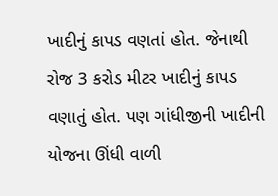ખાદીનું કાપડ વણતાં હોત. જેનાથી રોજ 3 કરોડ મીટર ખાદીનું કાપડ વણાતું હોત. પણ ગાંધીજીની ખાદીની યોજના ઊંધી વાળી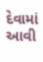દેવામાં આવી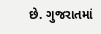છે. ગુજરાતમાં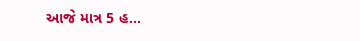આજે માત્ર 5 હ...